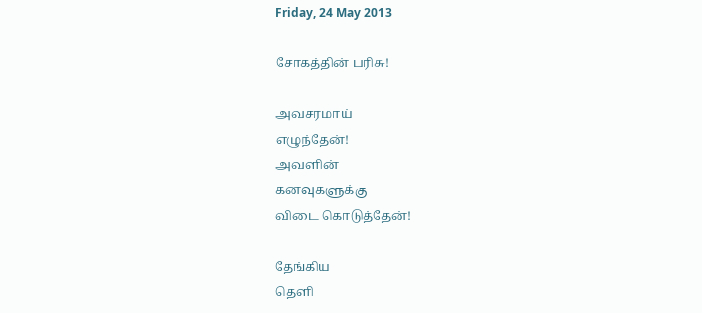Friday, 24 May 2013

சோகத்தின் பரிசு!

அவசரமாய்
எழுந்தேன்!
அவளின்
கனவுகளுக்கு
விடை கொடுத்தேன்!

தேங்கிய
தெளி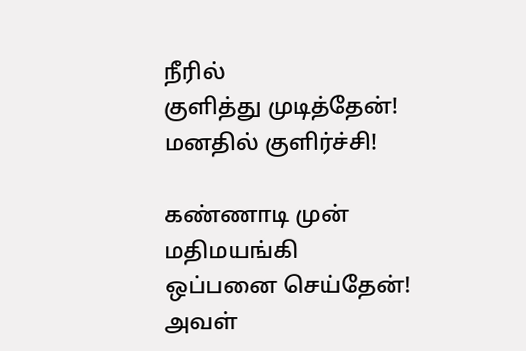நீரில்
குளித்து முடித்தேன்!
மனதில் குளிர்ச்சி!

கண்ணாடி முன்
மதிமயங்கி
ஒப்பனை செய்தேன்!
அவள்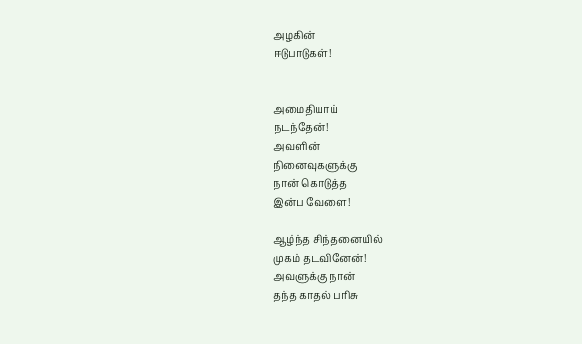அழகின்
ஈடுபாடுகள்!


அமைதியாய்
நடந்தேன்!
அவளின்
நினைவுகளுக்கு
நான் கொடுத்த
இன்ப வேளை!

ஆழ்ந்த சிந்தனையில்
முகம் தடவினேன்!
அவளுக்கு நான்
தந்த காதல் பரிசு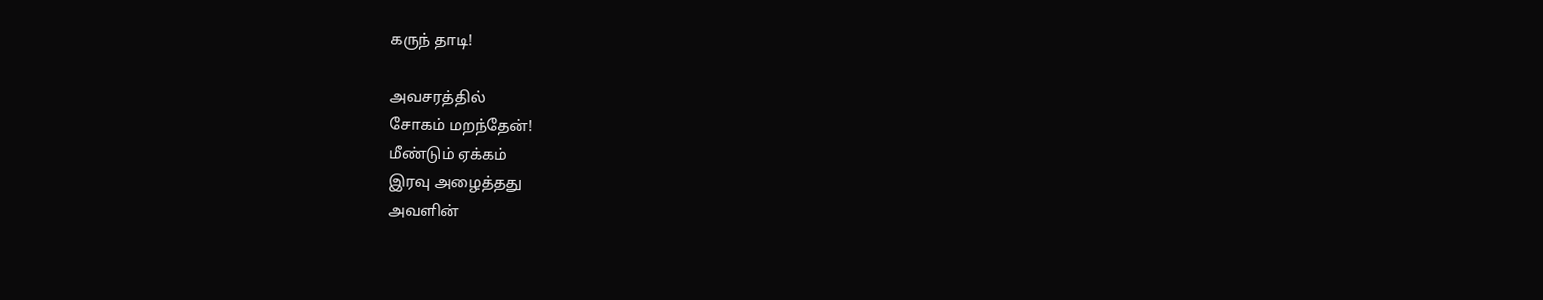கருந் தாடி!

அவசரத்தில்
சோகம் மறந்தேன்!
மீண்டும் ஏக்கம்
இரவு அழைத்தது
அவளின்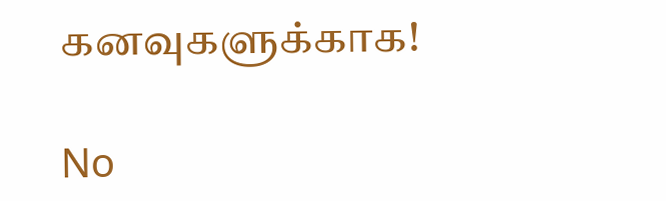கனவுகளுக்காக!

No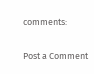comments:

Post a Comment